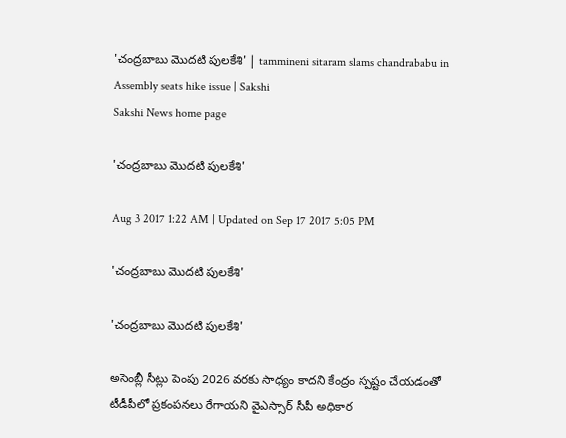'చంద్రబాబు మొదటి పులకేశి' | tammineni sitaram slams chandrababu in Assembly seats hike issue | Sakshi
Sakshi News home page

'చంద్రబాబు మొదటి పులకేశి'

Aug 3 2017 1:22 AM | Updated on Sep 17 2017 5:05 PM

'చంద్రబాబు మొదటి పులకేశి'

'చంద్రబాబు మొదటి పులకేశి'

అసెంబ్లీ సీట్లు పెంపు 2026 వరకు సాధ్యం కాదని కేంద్రం స్పష్టం చేయడంతో టీడీపీలో ప్రకంపనలు రేగాయని వైఎస్సార్‌ సీపీ అధికార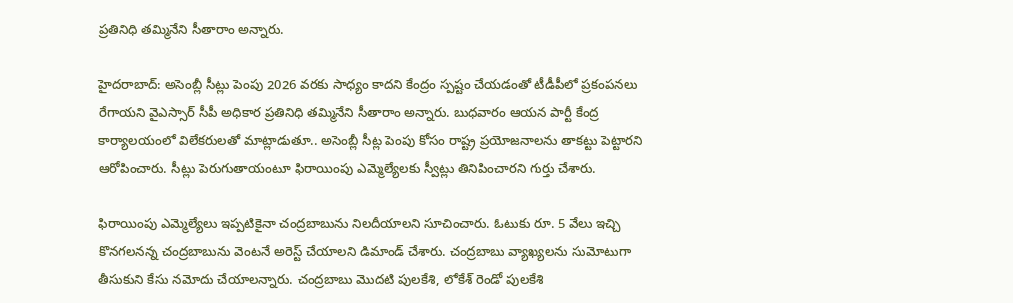ప్రతినిధి తమ్మినేని సీతారాం అన్నారు.

హైదరాబాద్‌: అసెంబ్లీ సీట్లు పెంపు 2026 వరకు సాధ్యం కాదని కేంద్రం స్పష్టం చేయడంతో టీడీపీలో ప్రకంపనలు రేగాయని వైఎస్సార్‌ సీపీ అధికార ప్రతినిధి తమ్మినేని సీతారాం అన్నారు. బుధవారం ఆయన పార్టీ కేంద్ర కార్యాలయంలో విలేకరులతో మాట్లాడుతూ.. అసెంబ్లీ సీట్ల పెంపు కోసం రాష్ట్ర ప్రయోజనాలను తాకట్టు పెట్టారని ఆరోపించారు. సీట్లు పెరుగుతాయంటూ ఫిరాయింపు ఎమ్మెల్యేలకు స్వీట్లు తినిపించారని గుర్తు చేశారు.

ఫిరాయింపు ఎమ్మెల్యేలు ఇప్పటికైనా చంద్రబాబును నిలదీయాలని సూచించారు. ఓటుకు రూ. 5 వేలు ఇచ్చి కొనగలనన్న చంద్రబాబును వెంటనే అరెస్ట్‌ చేయాలని డిమాండ్‌ చేశారు. చంద్రబాబు వ్యాఖ్యలను సుమోటుగా తీసుకుని కేసు నమోదు చేయాలన్నారు. చంద్రబాబు మొదటి పులకేశి, లోకేశ్‌ రెండో పులకేశి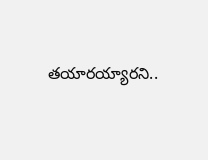తయారయ్యారని..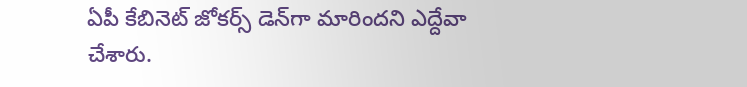ఏపీ కేబినెట్‌ జోకర్స్‌ డెన్‌గా మారిందని ఎద్దేవా చేశారు.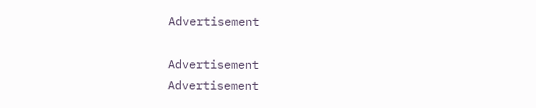Advertisement

Advertisement
Advertisement